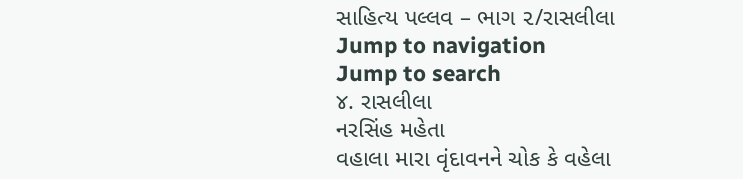સાહિત્ય પલ્લવ – ભાગ ૨/રાસલીલા
Jump to navigation
Jump to search
૪. રાસલીલા
નરસિંહ મહેતા
વહાલા મારા વૃંદાવનને ચોક કે વહેલા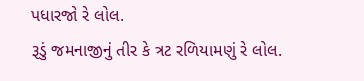પધારજો રે લોલ.
રૂડું જમનાજીનું તીર કે ત્રટ રળિયામણું રે લોલ.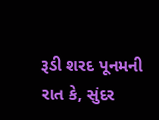રૂડી શરદ પૂનમની રાત કે, સુંદર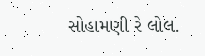સોહામણી રે લોલ.